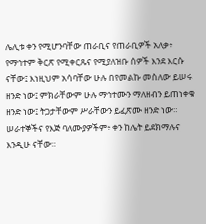ሌሊቱ ቀን የሚሆንባቸው ጠራቢና የጠራቢዎች አለቃ፥ የማኅተም ቅርጽ የሚቀርጹና የሚያለዝቡ ሰዎች እንደ እርሱ ናቸው፤ እነዚህም አሳባቸው ሁሉ በየመልኩ መስለው ይሠሩ ዘንድ ነው፤ ምክራቸውም ሁሉ ማኅተሙን ማለዘብን ይጠነቀቁ ዘንድ ነው፤ ትጋታቸውም ሥራቸውን ይፈጽሙ ዘንድ ነው።
ሠራተኞችና የእጅ ባለሙያዎችም፥ ቀን ከሌት ይደክማሉና እንዲሁ ናቸው።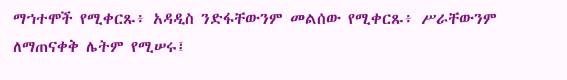ማኀተሞች የሚቀርጹ፥ አዳዲስ ንድፋቸውንም መልሰው የሚቀርጹ፥ ሥራቸውንም ለማጠናቀቅ ሌትም የሚሠሩ፤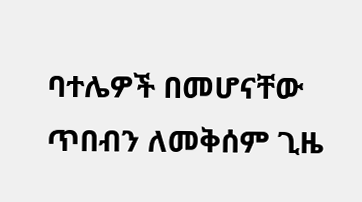ባተሌዎች በመሆናቸው ጥበብን ለመቅሰም ጊዜ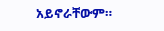አይኖራቸውም።